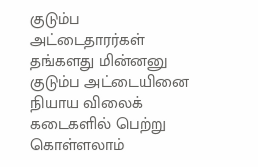குடும்ப அட்டைதாரர்கள் தங்களது மின்னனு குடும்ப அட்டையினை நியாய விலைக் கடைகளில் பெற்று கொள்ளலாம்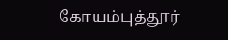கோயம்புத்தூர்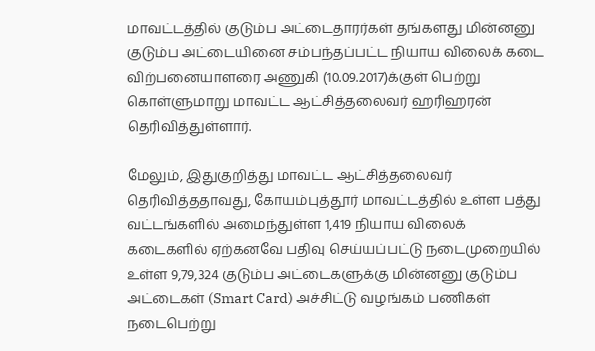மாவட்டத்தில் குடும்ப அட்டைதாரர்கள் தங்களது மின்னனு குடும்ப அட்டையினை சம்பந்தப்பட்ட நியாய விலைக் கடை விற்பனையாளரை அணுகி (10.09.2017)க்குள் பெற்று கொள்ளுமாறு மாவட்ட ஆட்சித்தலைவர் ஹரிஹரன் தெரிவித்துள்ளார்.

மேலும், இதுகுறித்து மாவட்ட ஆட்சித்தலைவர் தெரிவித்ததாவது, கோயம்புத்தூர் மாவட்டத்தில் உள்ள பத்து வட்டங்களில் அமைந்துள்ள 1,419 நியாய விலைக் கடைகளில் ஏற்கனவே பதிவு செய்யப்பட்டு நடைமுறையில் உள்ள 9,79,324 குடும்ப அட்டைகளுக்கு மின்னனு குடும்ப அட்டைகள் (Smart Card) அச்சிட்டு வழங்கம் பணிகள் நடைபெற்று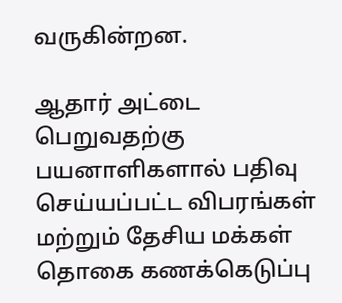வருகின்றன.

ஆதார் அட்டை பெறுவதற்கு பயனாளிகளால் பதிவு செய்யப்பட்ட விபரங்கள் மற்றும் தேசிய மக்கள் தொகை கணக்கெடுப்பு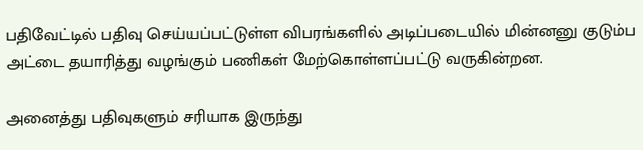பதிவேட்டில் பதிவு செய்யப்பட்டுள்ள விபரங்களில் அடிப்படையில் மின்னனு குடும்ப அட்டை தயாரித்து வழங்கும் பணிகள் மேற்கொள்ளப்பட்டு வருகின்றன.

அனைத்து பதிவுகளும் சரியாக இருந்து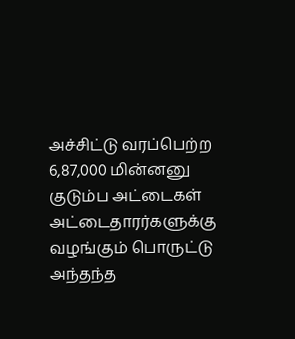அச்சிட்டு வரப்பெற்ற 6,87,000 மின்னனு குடும்ப அட்டைகள் அட்டைதாரர்களுக்கு வழங்கும் பொருட்டு அந்தந்த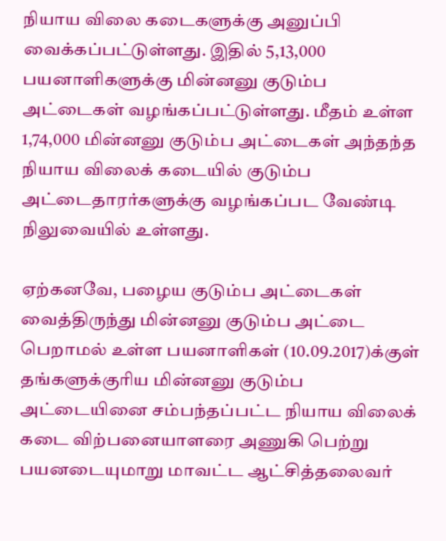நியாய விலை கடைகளுக்கு அனுப்பி வைக்கப்பட்டுள்ளது. இதில் 5,13,000 பயனாளிகளுக்கு மின்னனு குடும்ப அட்டைகள் வழங்கப்பட்டுள்ளது. மீதம் உள்ள 1,74,000 மின்னனு குடும்ப அட்டைகள் அந்தந்த நியாய விலைக் கடையில் குடும்ப அட்டைதாரர்களுக்கு வழங்கப்பட வேண்டி நிலுவையில் உள்ளது.

ஏற்கனவே, பழைய குடும்ப அட்டைகள் வைத்திருந்து மின்னனு குடும்ப அட்டை பெறாமல் உள்ள பயனாளிகள் (10.09.2017)க்குள் தங்களுக்குரிய மின்னனு குடும்ப அட்டையினை சம்பந்தப்பட்ட நியாய விலைக் கடை விற்பனையாளரை அணுகி பெற்று பயனடையுமாறு மாவட்ட ஆட்சித்தலைவர்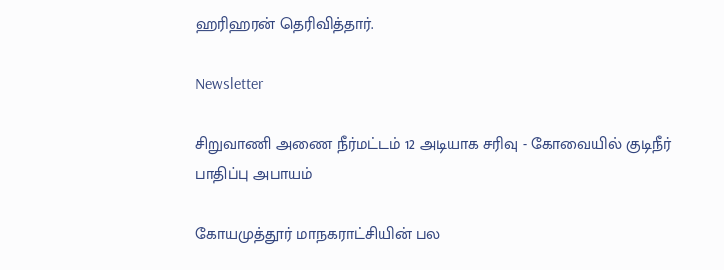ஹரிஹரன் தெரிவித்தார்.

Newsletter

சிறுவாணி அணை நீர்மட்டம் 12 அடியாக சரிவு - கோவையில் குடிநீர் பாதிப்பு அபாயம்

கோயமுத்தூர் மாநகராட்சியின் பல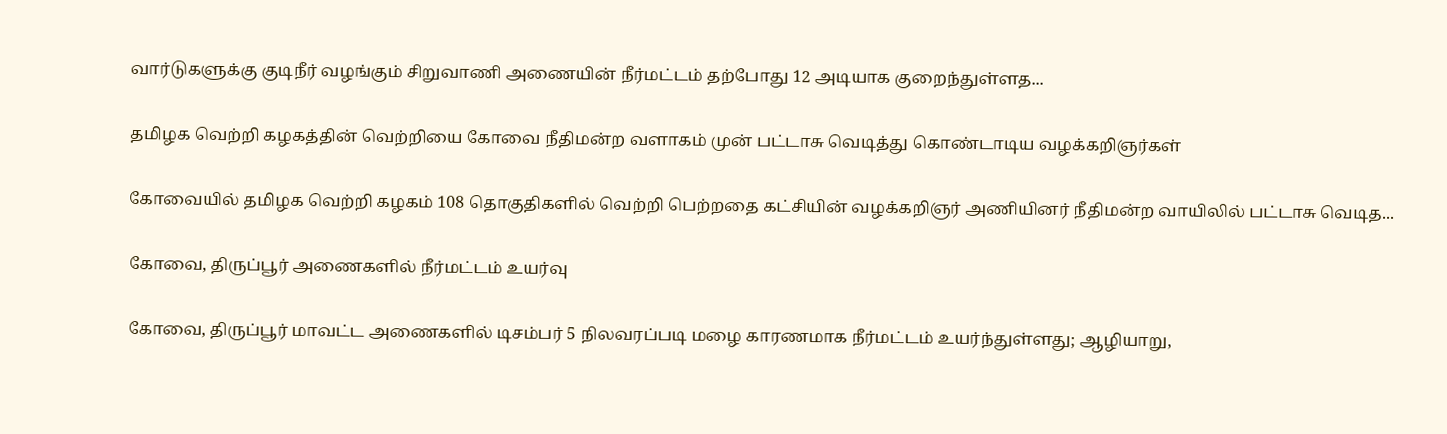வார்டுகளுக்கு குடிநீர் வழங்கும் சிறுவாணி அணையின் நீர்மட்டம் தற்போது 12 அடியாக குறைந்துள்ளத...

தமிழக வெற்றி கழகத்தின் வெற்றியை கோவை நீதிமன்ற வளாகம் முன் பட்டாசு வெடித்து கொண்டாடிய வழக்கறிஞர்கள்

கோவையில் தமிழக வெற்றி கழகம் 108 தொகுதிகளில் வெற்றி பெற்றதை கட்சியின் வழக்கறிஞர் அணியினர் நீதிமன்ற வாயிலில் பட்டாசு வெடித...

கோவை, திருப்பூர் அணைகளில் நீர்மட்டம் உயர்வு

கோவை, திருப்பூர் மாவட்ட அணைகளில் டிசம்பர் 5 நிலவரப்படி மழை காரணமாக நீர்மட்டம் உயர்ந்துள்ளது; ஆழியாறு,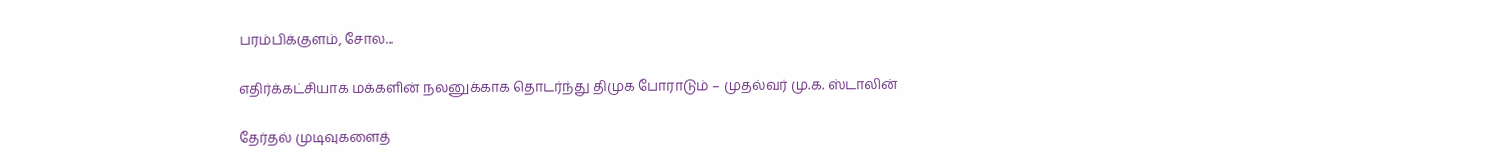பரம்பிக்குளம், சோல...

எதிர்க்கட்சியாக மக்களின் நலனுக்காக தொடர்ந்து திமுக போராடும் – முதல்வர் மு.க. ஸ்டாலின்

தேர்தல் முடிவுகளைத்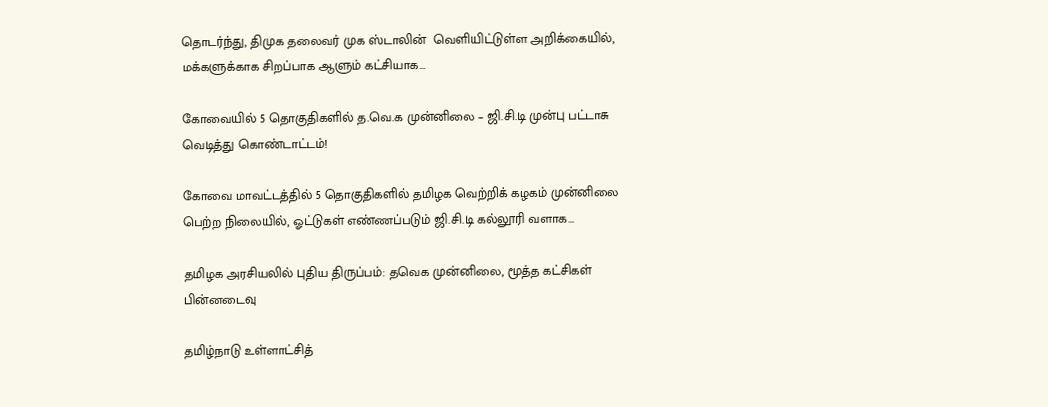தொடர்ந்து, திமுக தலைவர் முக ஸ்டாலின்  வெளியிட்டுள்ள அறிக்கையில், மக்களுக்காக சிறப்பாக ஆளும் கட்சியாக...

கோவையில் 5 தொகுதிகளில் த.வெ.க முன்னிலை – ஜி.சி.டி முன்பு பட்டாசு வெடித்து கொண்டாட்டம்!

கோவை மாவட்டத்தில் 5 தொகுதிகளில் தமிழக வெற்றிக் கழகம் முன்னிலை பெற்ற நிலையில், ஓட்டுகள் எண்ணப்படும் ஜி.சி.டி கல்லூரி வளாக...

தமிழக அரசியலில் புதிய திருப்பம்: தவெக முன்னிலை, மூத்த கட்சிகள் பின்னடைவு

தமிழ்நாடு உள்ளாட்சித்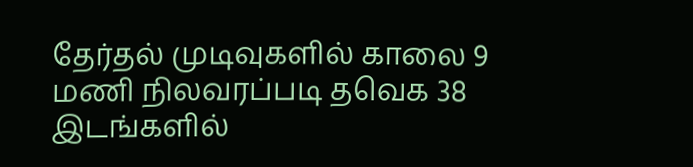தேர்தல் முடிவுகளில் காலை 9 மணி நிலவரப்படி தவெக 38 இடங்களில்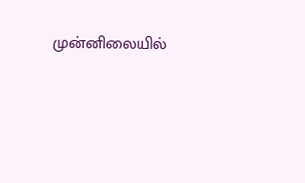முன்னிலையில்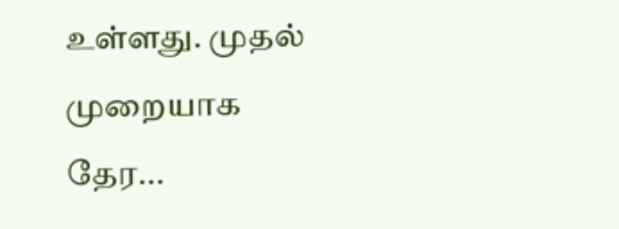உள்ளது. முதல் முறையாக தேர...